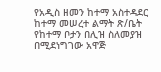የአዲስ ዘመን ከተማ አስተዳደር ከተማ መሠረተ ልማት ጽ/ቤት የከተማ ቦታን በሊዝ ስለመያዝ በሚደነግገው አዋጅ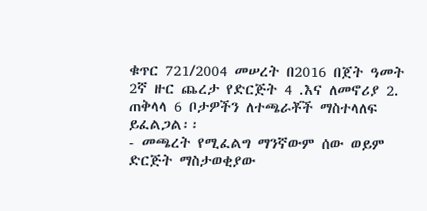ቁጥር 721/2004 መሠረት በ2016 በጀት ዓመት 2ኛ ዙር ጨረታ የድርጅት 4 .እና ለመኖሪያ 2. ጠቅላላ 6 ቦታዎችን ለተጫራቾች ማስተላለፍ ይፈልጋል፡፡
- መጫረት የሚፈልግ ማንኛውም ሰው ወይም ድርጅት ማስታወቂያው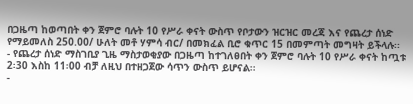በጋዜጣ ከወጣበት ቀን ጀምሮ ባሉት 10 የሥራ ቀናት ውስጥ የቦታውን ዝርዝር መረጃ እና የጨረታ ሰነድ የማይመለስ 250.00/ ሁለት መቶ ሃምሳ ብር/ በመክፈል ቢሮ ቁጥር 15 በመምጣት መግዛት ይችላሉ፡፡
- የጨረታ ሰነድ ማስገቢያ ጊዜ ማስታወቂያው በጋዜጣ ከተገለፀበት ቀን ጀምሮ ባሉት 10 የሥራ ቀናት ከጧቱ 2፡30 እስከ 11፡00 ብቻ ለዚህ በተዘጋጀው ሳጥን ውስጥ ይሆናል፡፡
-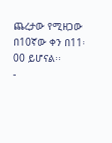ጨረታው የሚዘጋው በ10ኛው ቀን በ11፡00 ይሆናል፡፡
-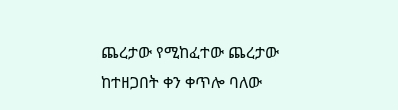ጨረታው የሚከፈተው ጨረታው ከተዘጋበት ቀን ቀጥሎ ባለው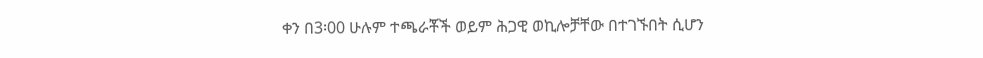ቀን በ3፡00 ሁሉም ተጫራቾች ወይም ሕጋዊ ወኪሎቻቸው በተገኙበት ሲሆን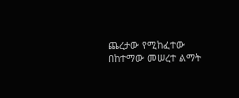ጨረታው የሚከፈተው በከተማው መሠረተ ልማት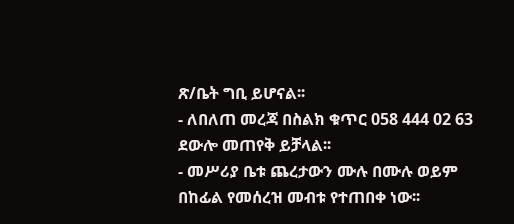ጽ/ቤት ግቢ ይሆናል፡፡
- ለበለጠ መረጃ በስልክ ቁጥር 058 444 02 63 ደውሎ መጠየቅ ይቻላል፡፡
- መሥሪያ ቤቱ ጨረታውን ሙሉ በሙሉ ወይም በከፊል የመሰረዝ መብቱ የተጠበቀ ነው፡፡